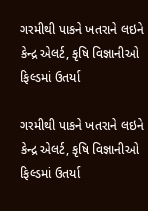ગરમીથી પાકને ખતરાને લઇને કેન્દ્ર એલર્ટ, કૃષિ વિજ્ઞાનીઓ ફિલ્ડમાં ઉતર્યા

ગરમીથી પાકને ખતરાને લઇને કેન્દ્ર એલર્ટ, કૃષિ વિજ્ઞાનીઓ ફિલ્ડમાં ઉતર્યા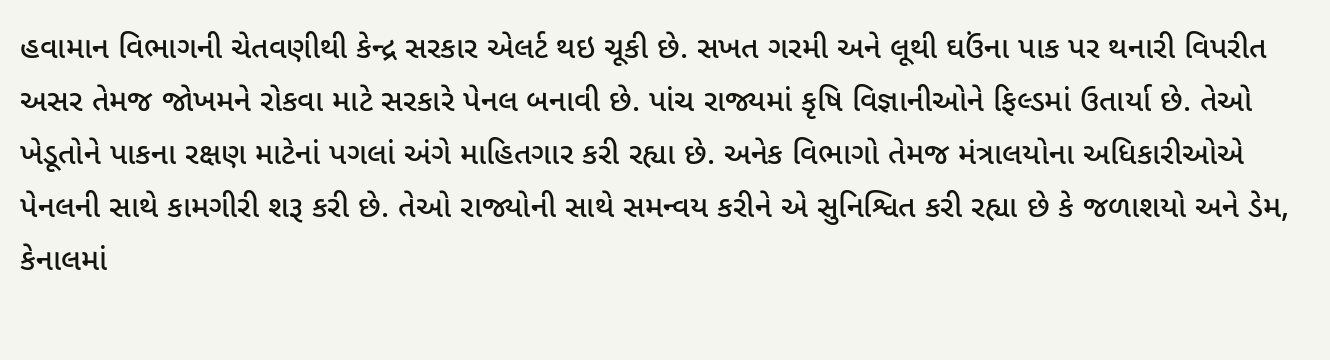હવામાન વિભાગની ચેતવણીથી કેન્દ્ર સરકાર એલર્ટ થઇ ચૂકી છે. સખત ગરમી અને લૂથી ઘઉંના પાક પર થનારી વિપરીત અસર તેમજ જોખમને રોકવા માટે સરકારે પેનલ બનાવી છે. પાંચ રાજ્યમાં કૃષિ વિજ્ઞાનીઓને ફિલ્ડમાં ઉતાર્યા છે. તેઓ ખેડૂતોને પાકના રક્ષણ માટેનાં પગલાં અંગે માહિતગાર કરી રહ્યા છે. અનેક વિભાગો તેમજ મંત્રાલયોના અધિકારીઓએ પેનલની સાથે કામગીરી શરૂ કરી છે. તેઓ રાજ્યોની સાથે સમન્વય કરીને એ સુનિશ્વિત કરી રહ્યા છે કે જળાશયો અને ડેમ, કેનાલમાં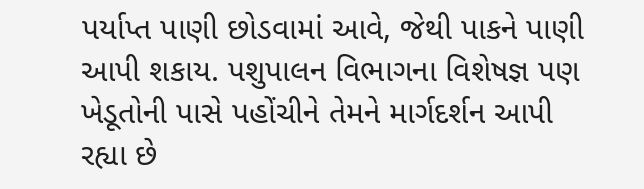પર્યાપ્ત પાણી છોડવામાં આવે, જેથી પાકને પાણી આપી શકાય. પશુપાલન વિભાગના વિશેષજ્ઞ પણ ખેડૂતોની પાસે પહોંચીને તેમને માર્ગદર્શન આપી રહ્યા છે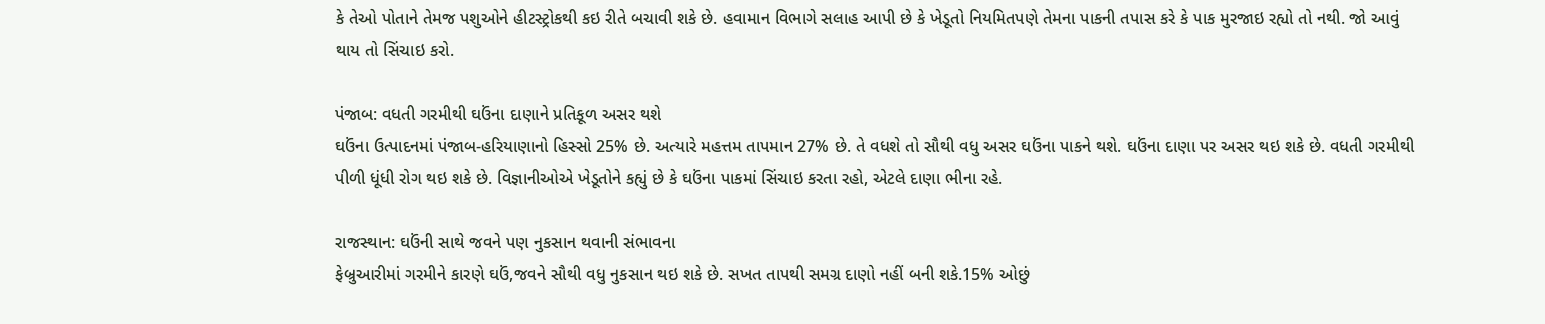કે તેઓ પોતાને તેમજ પશુઓને હીટસ્ટ્રોકથી કઇ રીતે બચાવી શકે છે. હવામાન વિભાગે સલાહ આપી છે કે ખેડૂતો નિયમિતપણે તેમના પાકની તપાસ કરે કે પાક મુરજાઇ રહ્યો તો નથી. જો આવું થાય તો સિંચાઇ કરો.

પંજાબ: વધતી ગરમીથી ઘઉંના દાણાને પ્રતિકૂળ અસર થશે
ઘઉંના ઉત્પાદનમાં પંજાબ-હરિયાણાનો હિસ્સો 25% છે. અત્યારે મહત્તમ તાપમાન 27% છે. તે વધશે તો સૌથી વધુ અસર ઘઉંના પાકને થશે. ઘઉંના દાણા પર અસર થઇ શકે છે. વધતી ગરમીથી પીળી ધૂંધી રોગ થઇ શકે છે. વિજ્ઞાનીઓએ ખેડૂતોને કહ્યું છે કે ઘઉંના પાકમાં સિંચાઇ કરતા રહો, એટલે દાણા ભીના રહે.

રાજસ્થાન: ઘઉંની સાથે જવને પણ નુકસાન થવાની સંભાવના
ફેબ્રુઆરીમાં ગરમીને કારણે ઘઉં,જવને સૌથી વધુ નુકસાન થઇ શકે છે. સખત તાપથી સમગ્ર દાણો નહીં બની શકે.15% ઓછું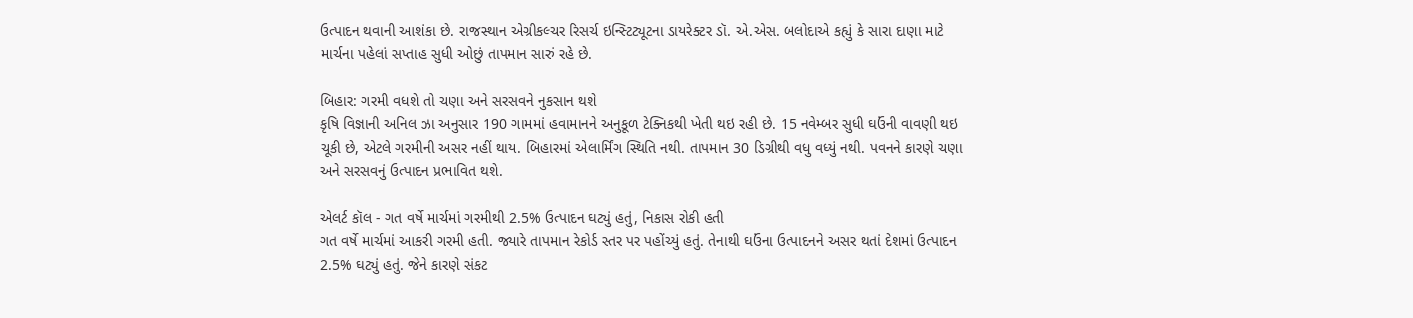ઉત્પાદન થવાની આશંકા છે. રાજસ્થાન એગ્રીકલ્ચર રિસર્ચ ઇન્સ્ટિટ્યૂટના ડાયરેક્ટર ડૉ. એ.એસ. બલોદાએ કહ્યું કે સારા દાણા માટે માર્ચના પહેલાં સપ્તાહ સુધી ઓછું તાપમાન સારું રહે છે.

બિહાર: ગરમી વધશે તો ચણા અને સરસવને નુકસાન થશે
કૃષિ વિજ્ઞાની અનિલ ઝા અનુસાર 190 ગામમાં હવામાનને અનુકૂળ ટેક્નિકથી ખેતી થઇ રહી છે. 15 નવેમ્બર સુધી ઘઉંની વાવણી થઇ ચૂકી છે, એટલે ગરમીની અસર નહીં થાય. બિહારમાં એલાર્મિંગ સ્થિતિ નથી. તાપમાન 30 ડિગ્રીથી વધુ વધ્યું નથી. પવનને કારણે ચણા અને સરસવનું ઉત્પાદન પ્રભાવિત થશે.

એલર્ટ કૉલ - ગત વર્ષે માર્ચમાં ગરમીથી 2.5% ઉત્પાદન ઘટ્યું હતું, નિકાસ રોકી હતી
ગત વર્ષે માર્ચમાં આકરી ગરમી હતી. જ્યારે તાપમાન રેકોર્ડ સ્તર પર પહોંચ્યું હતું. તેનાથી ઘઉંના ઉત્પાદનને અસર થતાં દેશમાં ઉત્પાદન 2.5% ઘટ્યું હતું. જેને કારણે સંકટ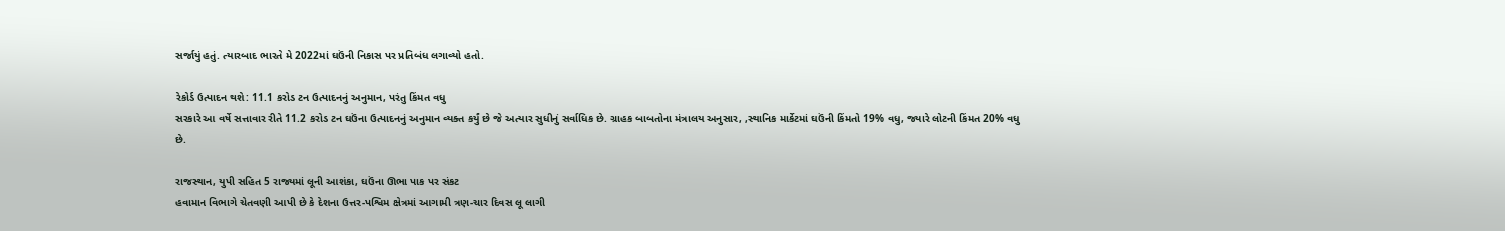સર્જાયું હતું. ત્યારબાદ ભારતે મે 2022માં ઘઉંની નિકાસ પર પ્રતિબંધ લગાવ્યો હતો.

રેકોર્ડ ઉત્પાદન થશે: 11.1 કરોડ ટન ઉત્પાદનનું અનુમાન, પરંતુ કિંમત વધુ
સરકારે આ વર્ષે સત્તાવાર રીતે 11.2 કરોડ ટન ઘઉંના ઉત્પાદનનું અનુમાન વ્યક્ત કર્યું છે જે અત્યાર સુધીનું સર્વાધિક છે. ગ્રાહક બાબતોના મંત્રાલય અનુસાર, ,સ્થાનિક માર્કેટમાં ઘઉંની કિંમતો 19% વધુ, જ્યારે લોટની કિંમત 20% વધુ છે.

રાજસ્થાન, યુપી સહિત 5 રાજ્યમાં લૂની આશંકા, ઘઉંના ઊભા પાક પર સંકટ
હવામાન વિભાગે ચેતવણી આપી છે કે દેશના ઉત્તર-પશ્વિમ ક્ષેત્રમાં આગામી ત્રણ-ચાર દિવસ લૂ લાગી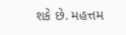શકે છે. મહત્તમ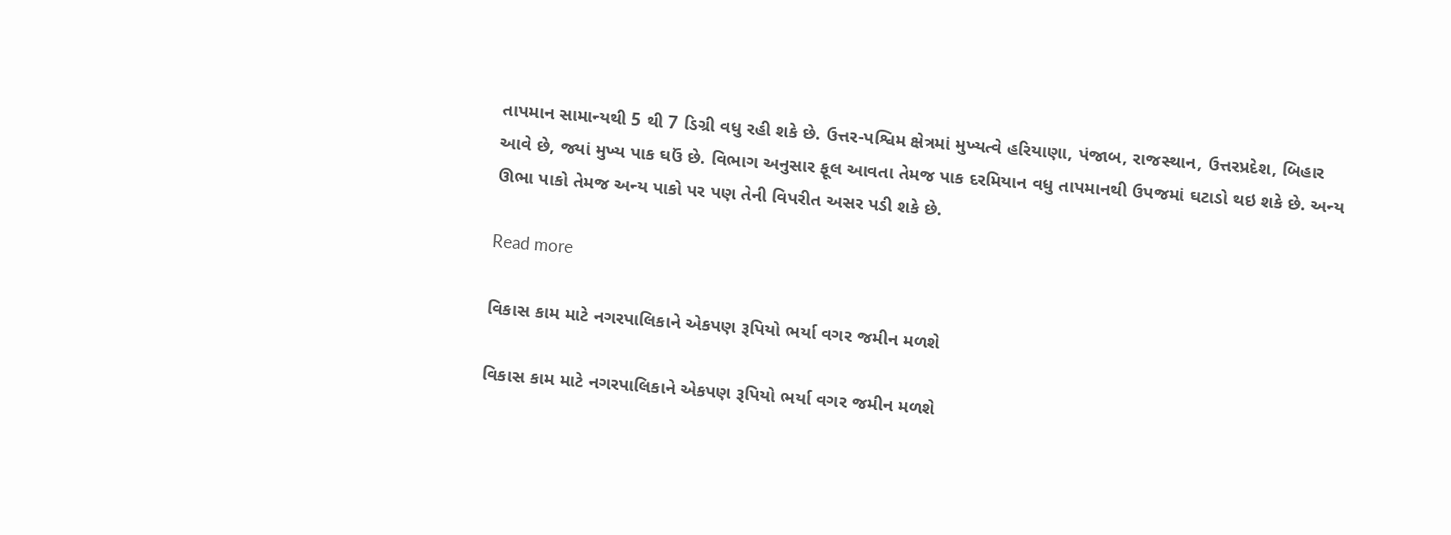તાપમાન સામાન્યથી 5 થી 7 ડિગ્રી વધુ રહી શકે છે. ઉત્તર-પશ્વિમ ક્ષેત્રમાં મુખ્યત્વે હરિયાણા, પંજાબ, રાજસ્થાન, ઉત્તરપ્રદેશ, બિહાર આવે છે, જ્યાં મુખ્ય પાક ઘઉં છે. વિભાગ અનુસાર ફૂલ આવતા તેમજ પાક દરમિયાન વધુ તાપમાનથી ઉપજમાં ઘટાડો થઇ શકે છે. અન્ય ઊભા પાકો તેમજ અન્ય પાકો પર પણ તેની વિપરીત અસર પડી શકે છે.

Read more

વિકાસ કામ માટે નગરપાલિકાને એકપણ રૂપિયો ભર્યા વગર જમીન મળશે

વિકાસ કામ માટે નગરપાલિકાને એકપણ રૂપિયો ભર્યા વગર જમીન મળશે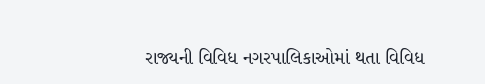રાજ્યની વિવિધ નગરપાલિકાઓમાં થતા વિવિધ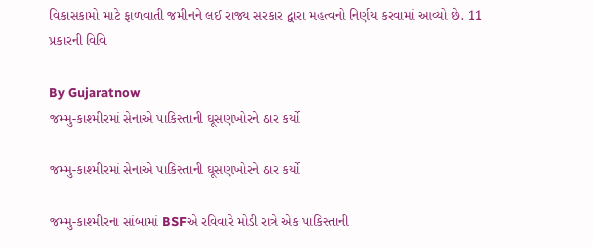વિકાસકામો માટે ફાળવાતી જમીનને લઈ રાજ્ય સરકાર દ્વારા મહત્વનો નિર્ણય કરવામાં આવ્યો છે. 11 પ્રકારની વિવિ

By Gujaratnow
જમ્મુ-કાશ્મીરમાં સેનાએ પાકિસ્તાની ઘૂસણખોરને ઠાર કર્યો

જમ્મુ-કાશ્મીરમાં સેનાએ પાકિસ્તાની ઘૂસણખોરને ઠાર કર્યો

જમ્મુ-કાશ્મીરના સાંબામાં BSFએ રવિવારે મોડી રાત્રે એક પાકિસ્તાની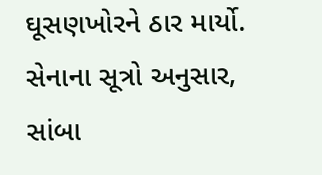ઘૂસણખોરને ઠાર માર્યો. સેનાના સૂત્રો અનુસાર, સાંબા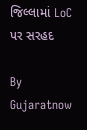જિલ્લામાં LoC પર સરહદ

By Gujaratnow